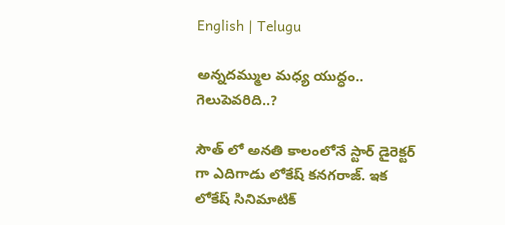English | Telugu

అన్నదమ్ముల మధ్య యుద్ధం.. గెలుపెవరిది..?

సౌత్ లో అనతి కాలంలోనే స్టార్ డైరెక్టర్ గా ఎదిగాడు లోకేష్ కనగరాజ్. ఇక లోకేష్ సినిమాటిక్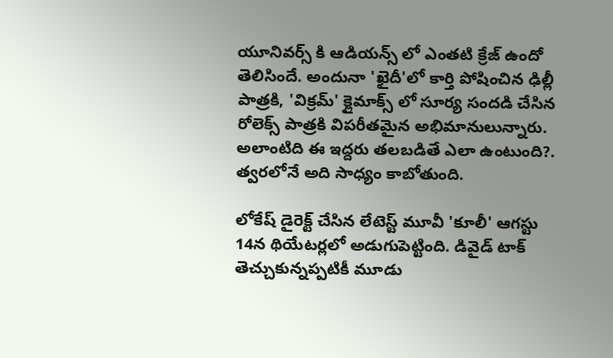యూనివర్స్ కి ఆడియన్స్ లో ఎంతటి క్రేజ్ ఉందో తెలిసిందే. అందునా 'ఖైదీ'లో కార్తి పోషించిన ఢిల్లీ పాత్రకి, 'విక్రమ్' క్లైమాక్స్ లో సూర్య సందడి చేసిన రోలెక్స్ పాత్రకి విపరీతమైన అభిమానులున్నారు. అలాంటిది ఈ ఇద్దరు తలబడితే ఎలా ఉంటుంది?. త్వరలోనే అది సాధ్యం కాబోతుంది.

లోకేష్ డైరెక్ట్ చేసిన లేటెస్ట్ మూవీ 'కూలీ' ఆగస్టు 14న థియేటర్లలో అడుగుపెట్టింది. డివైడ్ టాక్ తెచ్చుకున్నప్పటికీ మూడు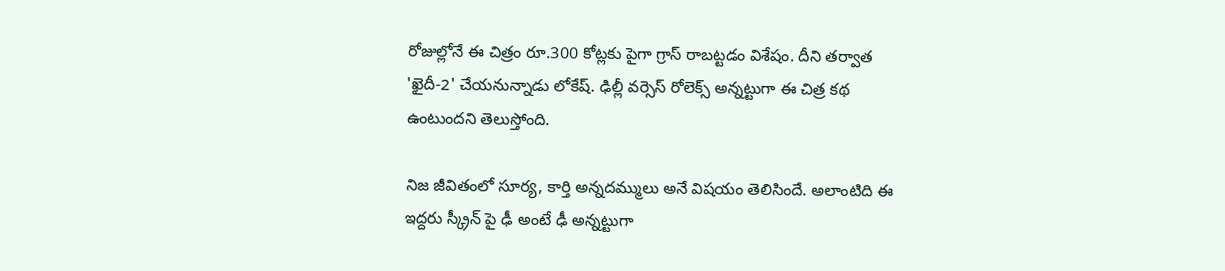రోజుల్లోనే ఈ చిత్రం రూ.300 కోట్లకు పైగా గ్రాస్ రాబట్టడం విశేషం. దీని తర్వాత 'ఖైదీ-2' చేయనున్నాడు లోకేష్. ఢిల్లీ వర్సెస్ రోలెక్స్ అన్నట్టుగా ఈ చిత్ర కథ ఉంటుందని తెలుస్తోంది.

నిజ జీవితంలో సూర్య, కార్తి అన్నదమ్ములు అనే విషయం తెలిసిందే. అలాంటిది ఈ ఇద్దరు స్క్రీన్ పై ఢీ అంటే ఢీ అన్నట్టుగా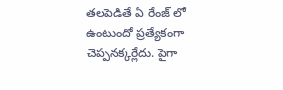తలపెడితే ఏ రేంజ్ లో ఉంటుందో ప్రత్యేకంగా చెప్పనక్కర్లేదు. పైగా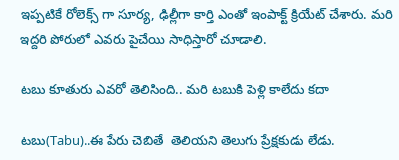ఇప్పటికే రోలెక్స్ గా సూర్య, ఢిల్లీగా కార్తి ఎంతో ఇంపాక్ట్ క్రియేట్ చేశారు. మరి ఇద్దరి పోరులో ఎవరు పైచేయి సాధిస్తారో చూడాలి.

టబు కూతురు ఎవరో తెలిసింది.. మరి టబుకి పెళ్లి కాలేదు కదా

టబు(Tabu)..ఈ పేరు చెబితే  తెలియని తెలుగు ప్రేక్షకుడు లేడు.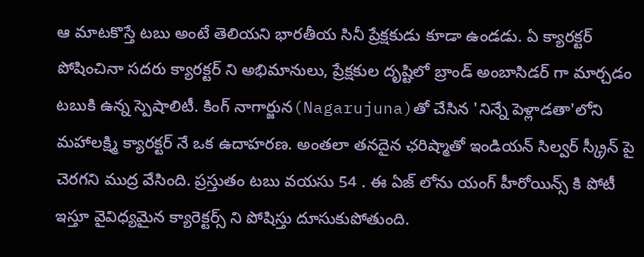ఆ మాటకొస్తే టబు అంటే తెలియని భారతీయ సినీ ప్రేక్షకుడు కూడా ఉండడు. ఏ క్యారక్టర్ పోషించినా సదరు క్యారక్టర్ ని అభిమానులు, ప్రేక్షకుల దృష్టిలో బ్రాండ్ అంబాసిడర్ గా మార్చడం టబుకి ఉన్న స్పెషాలిటీ. కింగ్ నాగార్జున(Nagarujuna)తో చేసిన 'నిన్నే పెళ్లాడతా'లోని మహాలక్ష్మి క్యారక్టర్ నే ఒక ఉదాహరణ. అంతలా తనదైన ఛరిష్మాతో ఇండియన్ సిల్వర్ స్క్రీన్ పై చెరగని ముద్ర వేసింది. ప్రస్తుతం టబు వయసు 54 . ఈ ఏజ్ లోను యంగ్ హీరోయిన్స్ కి పోటీ ఇస్తూ వైవిధ్యమైన క్యారెక్టర్స్ ని పోషిస్తు దూసుకుపోతుంది.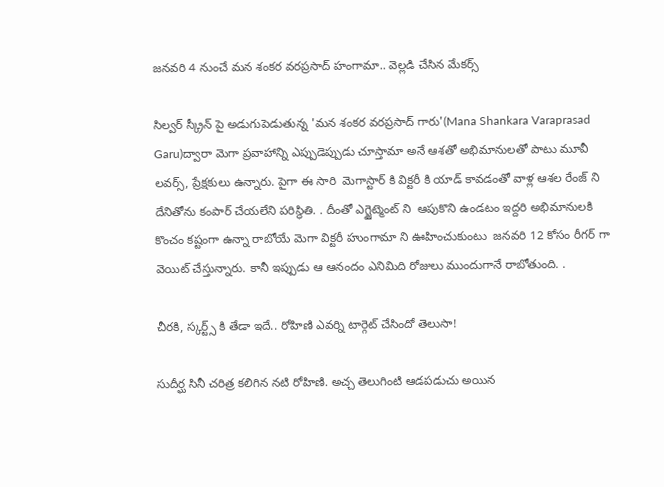జనవరి 4 నుంచే మన శంకర వరప్రసాద్ హంగామా.. వెల్లడి చేసిన మేకర్స్

సిల్వర్ స్క్రీన్ పై అడుగుపెడుతున్న 'మన శంకర వరప్రసాద్ గారు'(Mana Shankara Varaprasad Garu)ద్వారా మెగా ప్రవాహాన్ని ఎప్పుడెప్పుడు చూస్తామా అనే ఆశతో అభిమానులతో పాటు మూవీ లవర్స్, ప్రేక్షకులు ఉన్నారు. పైగా ఈ సారి  మెగాస్టార్ కి విక్టరీ కి యాడ్ కావడంతో వాళ్ల ఆశల రేంజ్ ని దేనితోను కంపార్ చేయలేని పరిస్థితి. . దీంతో ఎగ్జైట్మెంట్ ని  ఆపుకొని ఉండటం ఇద్దరి అభిమానులకి  కొంచం కష్టంగా ఉన్నా రాబోయే మెగా విక్టరీ హుంగామా ని ఊహించుకుంటు  జనవరి 12 కోసం రీగర్ గా  వెయిట్ చేస్తున్నారు. కానీ ఇప్పుడు ఆ ఆనందం ఎనిమిది రోజులు ముందుగానే రాబోతుంది. .

చీరకి, స్కర్ట్స్ కి తేడా ఇదే.. రోహిణి ఎవర్ని టార్గెట్ చేసిందో తెలుసా!

సుదీర్ఘ సినీ చరిత్ర కలిగిన నటి రోహిణి. అచ్చ తెలుగింటి ఆడపడుచు అయిన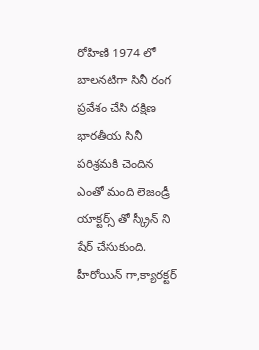రోహిణి 1974 లో బాలనటిగా సినీ రంగ ప్రవేశం చేసి దక్షిణ భారతీయ సినీ పరిశ్రమకి చెందిన    ఎంతో మంది లెజండ్రీ యాక్టర్స్ తో స్క్రీన్ ని షేర్ చేసుకుంది. హీరోయిన్ గా,క్యారక్టర్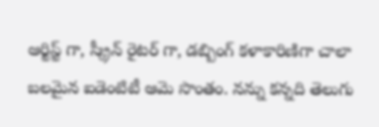ఆర్టిస్ట్ గా, స్క్రీన్ రైటర్ గా, డబ్బింగ్ కళాకారిణిగా చాలా బలమైన ఐడెంటిటీ ఆమె సొంతం. నన్ను కన్నది తెలుగు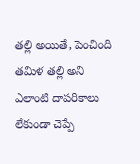తల్లి అయితే, పెంచింది తమిళ తల్లి అని ఎలాంటి దాపరికాలు లేకుండా చెప్పే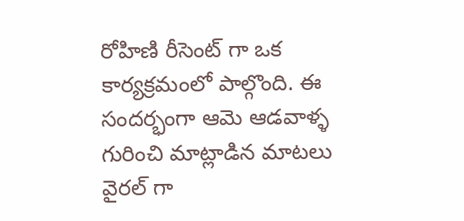రోహిణి రీసెంట్ గా ఒక కార్యక్రమంలో పాల్గొంది. ఈ సందర్భంగా ఆమె ఆడవాళ్ళ గురించి మాట్లాడిన మాటలు వైరల్ గా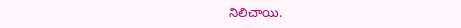నిలిచాయి.